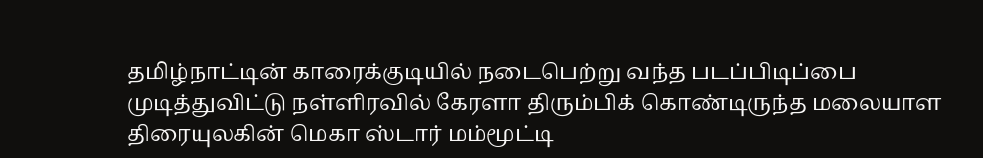தமிழ்நாட்டின் காரைக்குடியில் நடைபெற்று வந்த படப்பிடிப்பை முடித்துவிட்டு நள்ளிரவில் கேரளா திரும்பிக் கொண்டிருந்த மலையாள திரையுலகின் மெகா ஸ்டார் மம்மூட்டி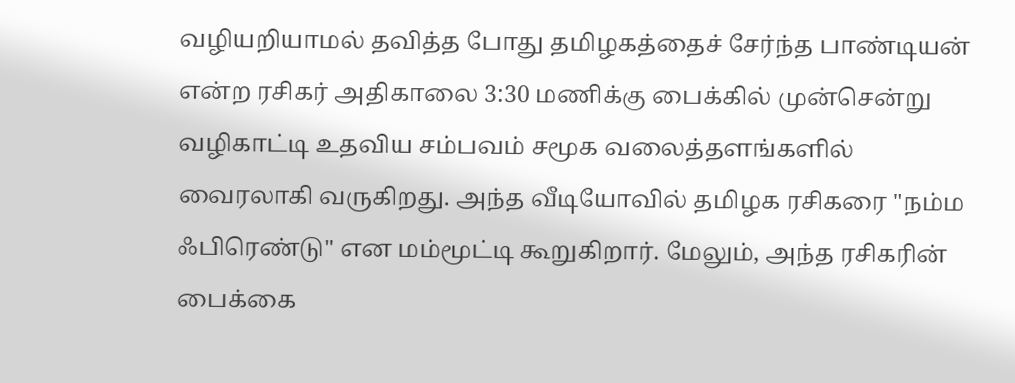வழியறியாமல் தவித்த போது தமிழகத்தைச் சேர்ந்த பாண்டியன் என்ற ரசிகர் அதிகாலை 3:30 மணிக்கு பைக்கில் முன்சென்று வழிகாட்டி உதவிய சம்பவம் சமூக வலைத்தளங்களில் வைரலாகி வருகிறது. அந்த வீடியோவில் தமிழக ரசிகரை "நம்ம ஃபிரெண்டு" என மம்மூட்டி கூறுகிறார். மேலும், அந்த ரசிகரின் பைக்கை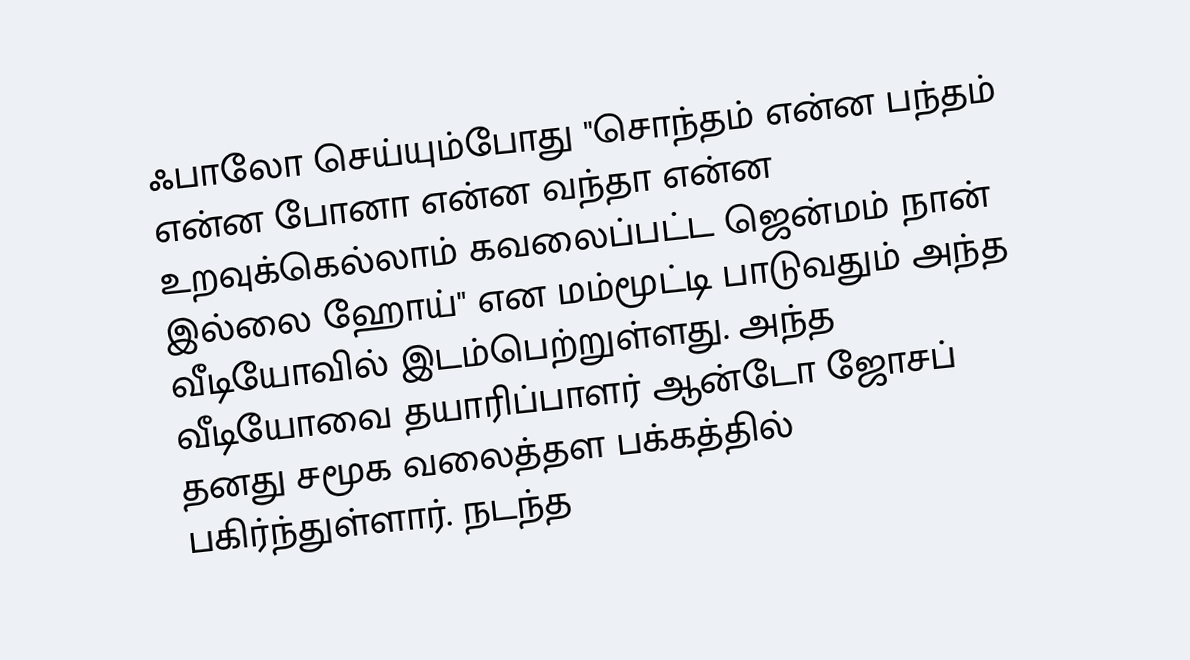ஃபாலோ செய்யும்போது "சொந்தம் என்ன பந்தம் என்ன போனா என்ன வந்தா என்ன உறவுக்கெல்லாம் கவலைப்பட்ட ஜென்மம் நான் இல்லை ஹோய்" என மம்மூட்டி பாடுவதும் அந்த வீடியோவில் இடம்பெற்றுள்ளது. அந்த வீடியோவை தயாரிப்பாளர் ஆன்டோ ஜோசப் தனது சமூக வலைத்தள பக்கத்தில் பகிர்ந்துள்ளார். நடந்த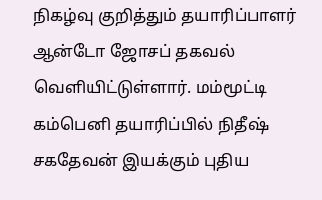நிகழ்வு குறித்தும் தயாரிப்பாளர் ஆன்டோ ஜோசப் தகவல் வெளியிட்டுள்ளார். மம்மூட்டி கம்பெனி தயாரிப்பில் நிதீஷ் சகதேவன் இயக்கும் புதிய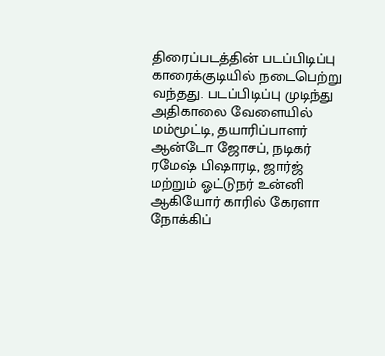திரைப்படத்தின் படப்பிடிப்பு காரைக்குடியில் நடைபெற்று வந்தது. படப்பிடிப்பு முடிந்து அதிகாலை வேளையில் மம்மூட்டி, தயாரிப்பாளர் ஆன்டோ ஜோசப், நடிகர் ரமேஷ் பிஷாரடி, ஜார்ஜ் மற்றும் ஓட்டுநர் உன்னி ஆகியோர் காரில் கேரளா நோக்கிப்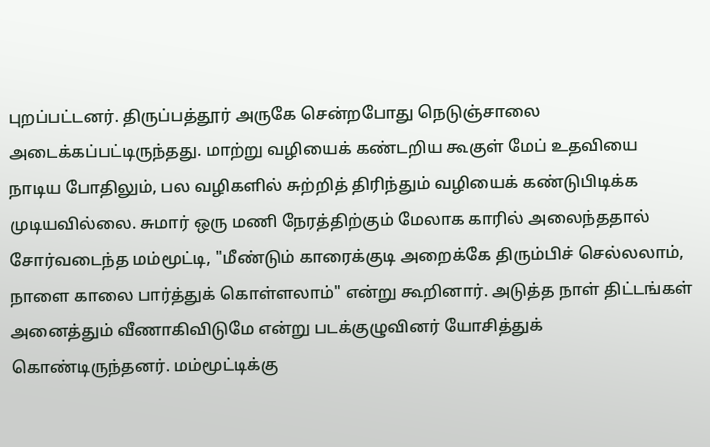புறப்பட்டனர். திருப்பத்தூர் அருகே சென்றபோது நெடுஞ்சாலை அடைக்கப்பட்டிருந்தது. மாற்று வழியைக் கண்டறிய கூகுள் மேப் உதவியை நாடிய போதிலும், பல வழிகளில் சுற்றித் திரிந்தும் வழியைக் கண்டுபிடிக்க முடியவில்லை. சுமார் ஒரு மணி நேரத்திற்கும் மேலாக காரில் அலைந்ததால் சோர்வடைந்த மம்மூட்டி, "மீண்டும் காரைக்குடி அறைக்கே திரும்பிச் செல்லலாம், நாளை காலை பார்த்துக் கொள்ளலாம்" என்று கூறினார். அடுத்த நாள் திட்டங்கள் அனைத்தும் வீணாகிவிடுமே என்று படக்குழுவினர் யோசித்துக் கொண்டிருந்தனர். மம்மூட்டிக்கு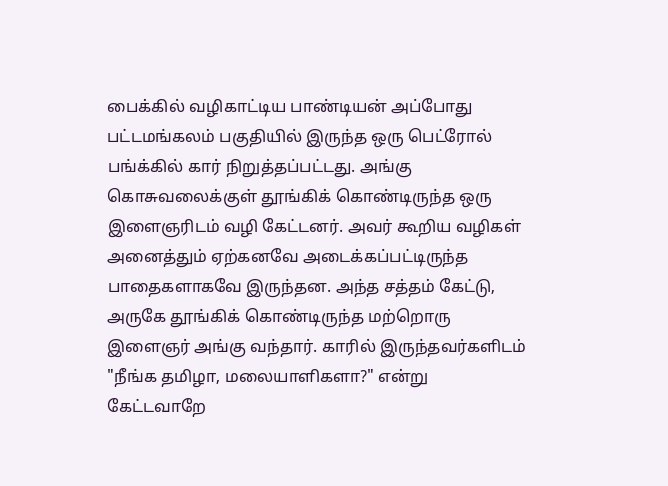பைக்கில் வழிகாட்டிய பாண்டியன் அப்போது பட்டமங்கலம் பகுதியில் இருந்த ஒரு பெட்ரோல் பங்க்கில் கார் நிறுத்தப்பட்டது. அங்கு கொசுவலைக்குள் தூங்கிக் கொண்டிருந்த ஒரு இளைஞரிடம் வழி கேட்டனர். அவர் கூறிய வழிகள் அனைத்தும் ஏற்கனவே அடைக்கப்பட்டிருந்த பாதைகளாகவே இருந்தன. அந்த சத்தம் கேட்டு, அருகே தூங்கிக் கொண்டிருந்த மற்றொரு இளைஞர் அங்கு வந்தார். காரில் இருந்தவர்களிடம் "நீங்க தமிழா, மலையாளிகளா?" என்று கேட்டவாறே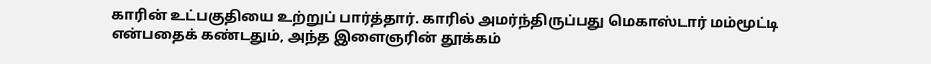காரின் உட்பகுதியை உற்றுப் பார்த்தார். காரில் அமர்ந்திருப்பது மெகாஸ்டார் மம்மூட்டி என்பதைக் கண்டதும், அந்த இளைஞரின் தூக்கம்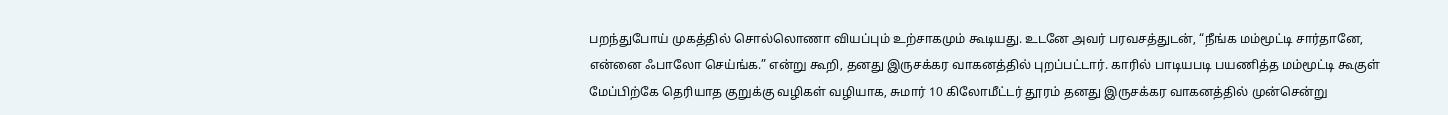பறந்துபோய் முகத்தில் சொல்லொணா வியப்பும் உற்சாகமும் கூடியது. உடனே அவர் பரவசத்துடன், “நீங்க மம்மூட்டி சார்தானே, என்னை ஃபாலோ செய்ங்க.” என்று கூறி, தனது இருசக்கர வாகனத்தில் புறப்பட்டார். காரில் பாடியபடி பயணித்த மம்மூட்டி கூகுள் மேப்பிற்கே தெரியாத குறுக்கு வழிகள் வழியாக, சுமார் 10 கிலோமீட்டர் தூரம் தனது இருசக்கர வாகனத்தில் முன்சென்று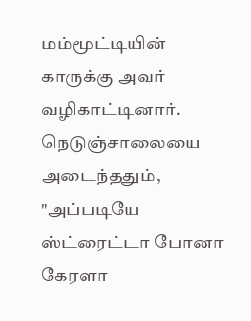மம்மூட்டியின் காருக்கு அவர் வழிகாட்டினார். நெடுஞ்சாலையை அடைந்ததும், "அப்படியே ஸ்ட்ரைட்டா போனா கேரளா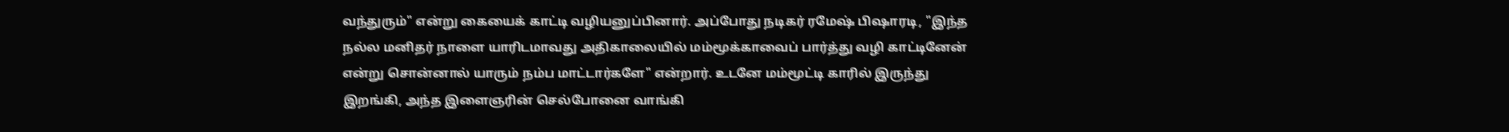வந்துரும்" என்று கையைக் காட்டி வழியனுப்பினார். அப்போது நடிகர் ரமேஷ் பிஷாரடி, "இந்த நல்ல மனிதர் நாளை யாரிடமாவது அதிகாலையில் மம்மூக்காவைப் பார்த்து வழி காட்டினேன் என்று சொன்னால் யாரும் நம்ப மாட்டார்களே" என்றார். உடனே மம்மூட்டி காரில் இருந்து இறங்கி, அந்த இளைஞரின் செல்போனை வாங்கி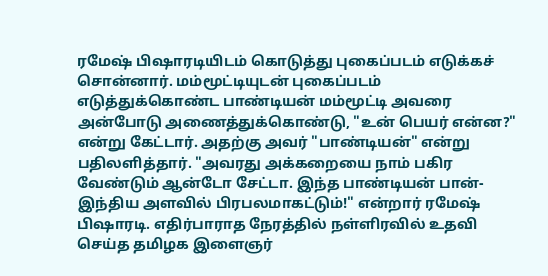ரமேஷ் பிஷாரடியிடம் கொடுத்து புகைப்படம் எடுக்கச் சொன்னார். மம்மூட்டியுடன் புகைப்படம் எடுத்துக்கொண்ட பாண்டியன் மம்மூட்டி அவரை அன்போடு அணைத்துக்கொண்டு, "உன் பெயர் என்ன?" என்று கேட்டார். அதற்கு அவர் "பாண்டியன்" என்று பதிலளித்தார். "அவரது அக்கறையை நாம் பகிர வேண்டும் ஆன்டோ சேட்டா. இந்த பாண்டியன் பான்-இந்திய அளவில் பிரபலமாகட்டும்!" என்றார் ரமேஷ் பிஷாரடி. எதிர்பாராத நேரத்தில் நள்ளிரவில் உதவி செய்த தமிழக இளைஞர்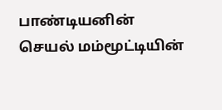பாண்டியனின் செயல் மம்மூட்டியின்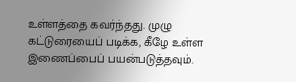உள்ளத்தை கவர்ந்தது. முழு கட்டுரையைப் படிக்க, கீழே உள்ள இணைப்பைப் பயன்படுத்தவும்.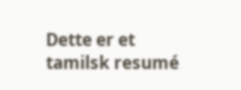Dette er et tamilsk resumé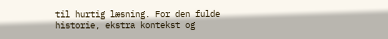til hurtig læsning. For den fulde historie, ekstra kontekst og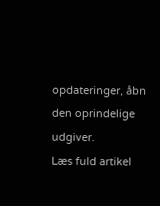opdateringer, åbn den oprindelige udgiver.
Læs fuld artikel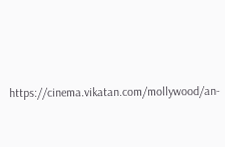https://cinema.vikatan.com/mollywood/an-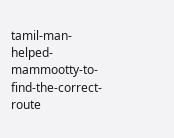tamil-man-helped-mammootty-to-find-the-correct-route